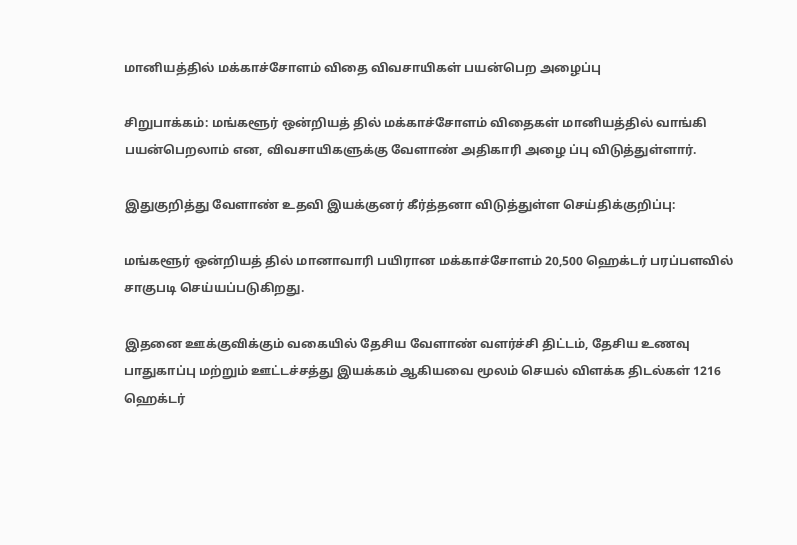மானியத்தில் மக்காச்சோளம் விதை விவசாயிகள் பயன்பெற அழைப்பு

சிறுபாக்கம்: மங்களூர் ஒன்றியத் தில் மக்காச்சோளம் விதைகள் மானியத்தில் வாங்கி பயன்பெறலாம் என, விவசாயிகளுக்கு வேளாண் அதிகாரி அழை ப்பு விடுத்துள்ளார்.

இதுகுறித்து வேளாண் உதவி இயக்குனர் கீர்த்தனா விடுத்துள்ள செய்திக்குறிப்பு:

மங்களூர் ஒன்றியத் தில் மானாவாரி பயிரான மக்காச்சோளம் 20,500 ஹெக்டர் பரப்பளவில் சாகுபடி செய்யப்படுகிறது.

இதனை ஊக்குவிக்கும் வகையில் தேசிய வேளாண் வளர்ச்சி திட்டம், தேசிய உணவு பாதுகாப்பு மற்றும் ஊட்டச்சத்து இயக்கம் ஆகியவை மூலம் செயல் விளக்க திடல்கள் 1216 ஹெக்டர்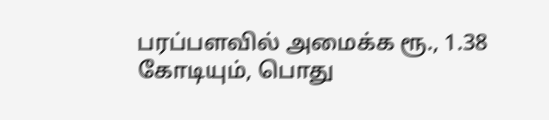பரப்பளவில் அமைக்க ரூ., 1.38 கோடியும், பொது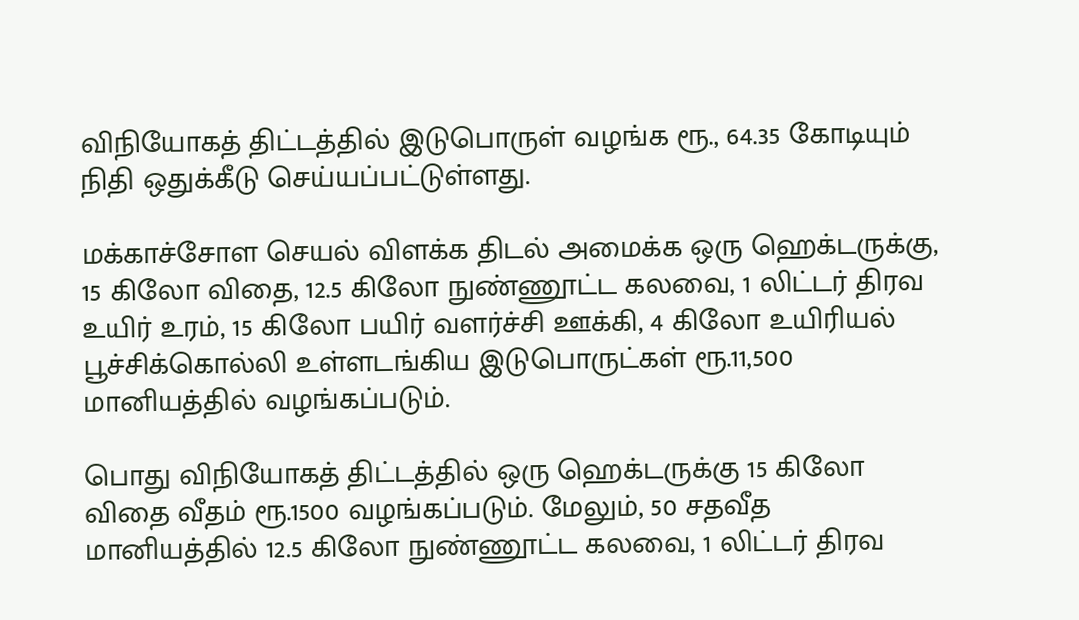விநியோகத் திட்டத்தில் இடுபொருள் வழங்க ரூ., 64.35 கோடியும் நிதி ஒதுக்கீடு செய்யப்பட்டுள்ளது.

மக்காச்சோள செயல் விளக்க திடல் அமைக்க ஒரு ஹெக்டருக்கு, 15 கிலோ விதை, 12.5 கிலோ நுண்ணூட்ட கலவை, 1 லிட்டர் திரவ உயிர் உரம், 15 கிலோ பயிர் வளர்ச்சி ஊக்கி, 4 கிலோ உயிரியல் பூச்சிக்கொல்லி உள்ளடங்கிய இடுபொருட்கள் ரூ.11,500 மானியத்தில் வழங்கப்படும்.

பொது விநியோகத் திட்டத்தில் ஒரு ஹெக்டருக்கு 15 கிலோ விதை வீதம் ரூ.1500 வழங்கப்படும். மேலும், 50 சதவீத மானியத்தில் 12.5 கிலோ நுண்ணூட்ட கலவை, 1 லிட்டர் திரவ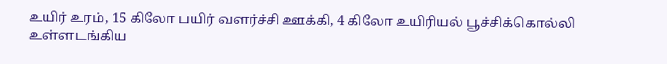உயிர் உரம், 15 கிலோ பயிர் வளர்ச்சி ஊக்கி, 4 கிலோ உயிரியல் பூச்சிக்கொல்லி உள்ளடங்கிய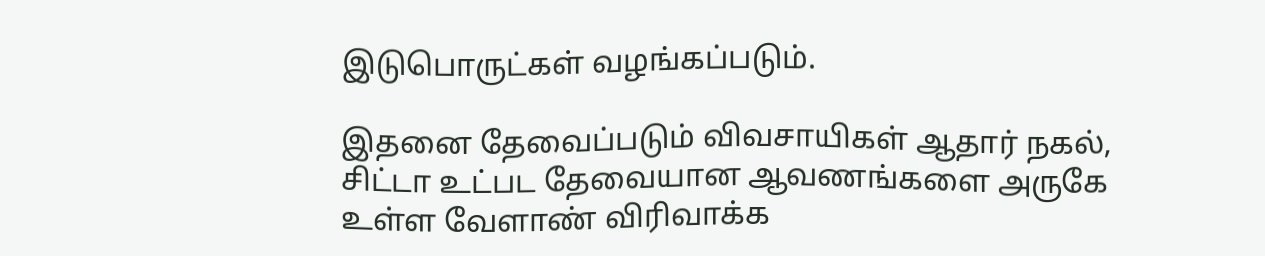இடுபொருட்கள் வழங்கப்படும்.

இதனை தேவைப்படும் விவசாயிகள் ஆதார் நகல், சிட்டா உட்பட தேவையான ஆவணங்களை அருகே உள்ள வேளாண் விரிவாக்க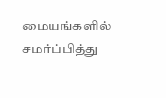மையங்களில் சமர்ப்பித்து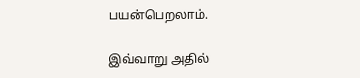பயன்பெறலாம்.

இவ்வாறு அதில்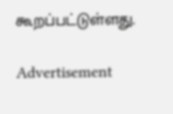கூறப்பட்டுள்ளது.

Advertisement